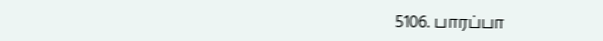5106. பாரப்பா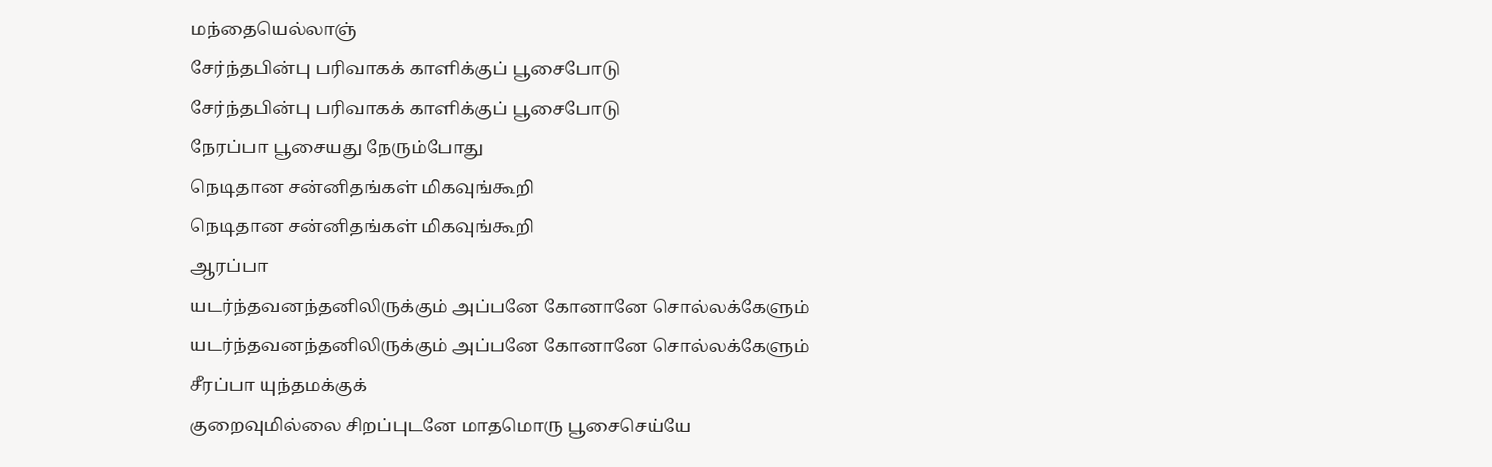மந்தையெல்லாஞ்
சேர்ந்தபின்பு பரிவாகக் காளிக்குப் பூசைபோடு
சேர்ந்தபின்பு பரிவாகக் காளிக்குப் பூசைபோடு
நேரப்பா பூசையது நேரும்போது
நெடிதான சன்னிதங்கள் மிகவுங்கூறி
நெடிதான சன்னிதங்கள் மிகவுங்கூறி
ஆரப்பா
யடர்ந்தவனந்தனிலிருக்கும் அப்பனே கோனானே சொல்லக்கேளும்
யடர்ந்தவனந்தனிலிருக்கும் அப்பனே கோனானே சொல்லக்கேளும்
சீரப்பா யுந்தமக்குக்
குறைவுமில்லை சிறப்புடனே மாதமொரு பூசைசெய்யே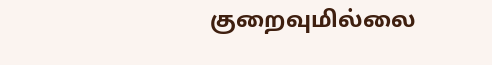குறைவுமில்லை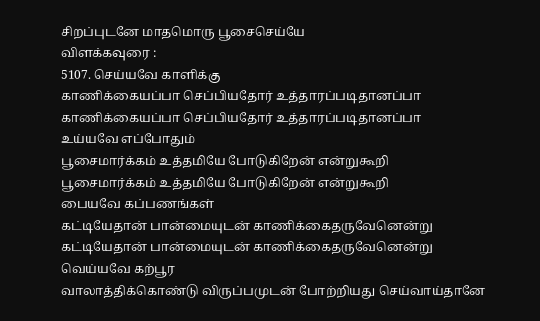சிறப்புடனே மாதமொரு பூசைசெய்யே
விளக்கவுரை :
5107. செய்யவே காளிக்கு
காணிக்கையப்பா செப்பியதோர் உத்தாரப்படிதானப்பா
காணிக்கையப்பா செப்பியதோர் உத்தாரப்படிதானப்பா
உய்யவே எப்போதும்
பூசைமார்க்கம் உத்தமியே போடுகிறேன் என்றுகூறி
பூசைமார்க்கம் உத்தமியே போடுகிறேன் என்றுகூறி
பையவே கப்பணங்கள்
கட்டியேதான் பான்மையுடன் காணிக்கைதருவேனென்று
கட்டியேதான் பான்மையுடன் காணிக்கைதருவேனென்று
வெய்யவே கற்பூர
வாலாத்திக்கொண்டு விருப்பமுடன் போற்றியது செய்வாய்தானே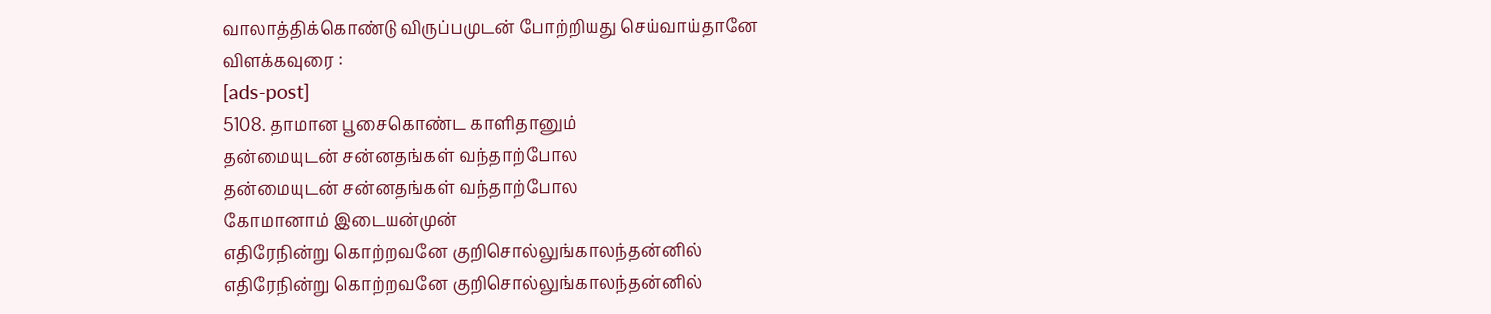வாலாத்திக்கொண்டு விருப்பமுடன் போற்றியது செய்வாய்தானே
விளக்கவுரை :
[ads-post]
5108. தாமான பூசைகொண்ட காளிதானும்
தன்மையுடன் சன்னதங்கள் வந்தாற்போல
தன்மையுடன் சன்னதங்கள் வந்தாற்போல
கோமானாம் இடையன்முன்
எதிரேநின்று கொற்றவனே குறிசொல்லுங்காலந்தன்னில்
எதிரேநின்று கொற்றவனே குறிசொல்லுங்காலந்தன்னில்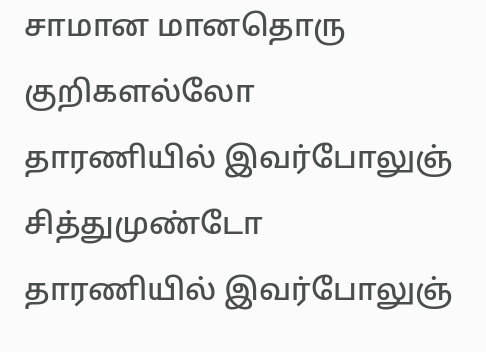சாமான மானதொரு குறிகளல்லோ
தாரணியில் இவர்போலுஞ் சித்துமுண்டோ
தாரணியில் இவர்போலுஞ்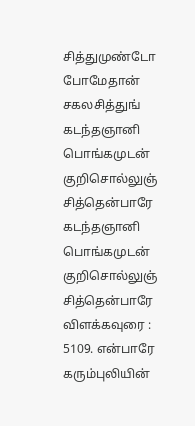சித்துமுண்டோ
போமேதான் சகலசித்துங்
கடந்தஞானி பொங்கமுடன் குறிசொல்லுஞ் சித்தென்பாரே
கடந்தஞானி பொங்கமுடன் குறிசொல்லுஞ் சித்தென்பாரே
விளக்கவுரை :
5109. என்பாரே கரும்புலியின்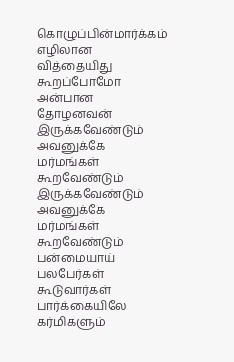கொழுப்பின்மார்க்கம் எழிலான வித்தையிது கூறப்போமோ
அன்பான தோழனவன்
இருக்கவேண்டும் அவனுக்கே மர்மங்கள் கூறவேண்டும்
இருக்கவேண்டும் அவனுக்கே மர்மங்கள் கூறவேண்டும்
பன்மையாய் பலபேர்கள்
கூடுவார்கள் பார்க்கையிலே கர்மிகளும்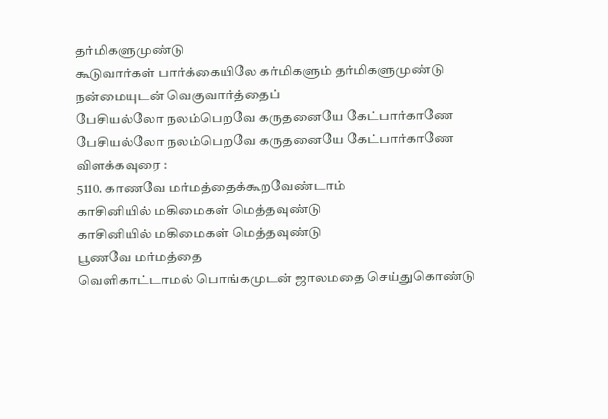தர்மிகளுமுண்டு
கூடுவார்கள் பார்க்கையிலே கர்மிகளும் தர்மிகளுமுண்டு
நன்மையுடன் வெகுவார்த்தைப்
பேசியல்லோ நலம்பெறவே கருதனையே கேட்பார்காணே
பேசியல்லோ நலம்பெறவே கருதனையே கேட்பார்காணே
விளக்கவுரை :
5110. காணவே மர்மத்தைக்கூறவேண்டாம்
காசினியில் மகிமைகள் மெத்தவுண்டு
காசினியில் மகிமைகள் மெத்தவுண்டு
பூணவே மர்மத்தை
வெளிகாட்டாமல் பொங்கமுடன் ஜாலமதை செய்துகொண்டு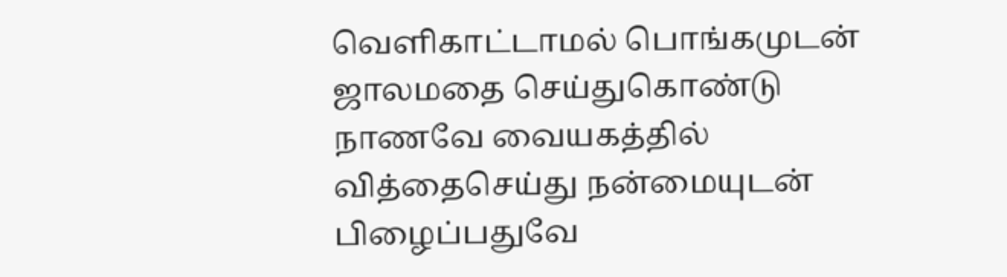வெளிகாட்டாமல் பொங்கமுடன் ஜாலமதை செய்துகொண்டு
நாணவே வையகத்தில்
வித்தைசெய்து நன்மையுடன் பிழைப்பதுவே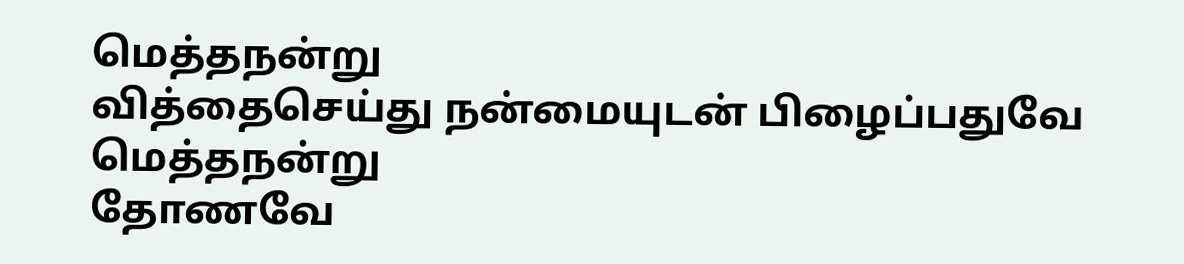மெத்தநன்று
வித்தைசெய்து நன்மையுடன் பிழைப்பதுவே மெத்தநன்று
தோணவே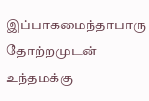இப்பாகமைந்தாபாரு
தோற்றமுடன் உந்தமக்கு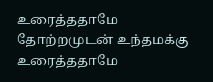உரைத்ததாமே
தோற்றமுடன் உந்தமக்கு உரைத்ததாமே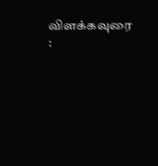விளக்கவுரை :